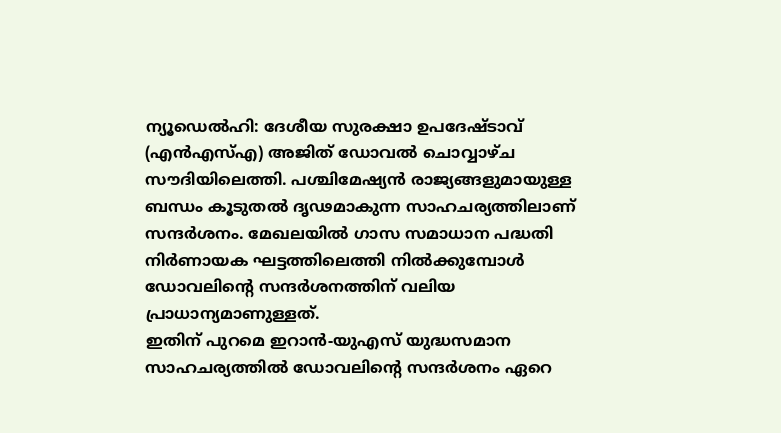ന്യൂഡെൽഹി: ദേശീയ സുരക്ഷാ ഉപദേഷ്ടാവ് (എൻഎസ്എ) അജിത് ഡോവൽ ചൊവ്വാഴ്ച സൗദിയിലെത്തി. പശ്ചിമേഷ്യൻ രാജ്യങ്ങളുമായുള്ള ബന്ധം കൂടുതൽ ദൃഢമാകുന്ന സാഹചര്യത്തിലാണ് സന്ദർശനം. മേഖലയിൽ ഗാസ സമാധാന പദ്ധതി നിർണായക ഘട്ടത്തിലെത്തി നിൽക്കുമ്പോൾ ഡോവലിന്റെ സന്ദർശനത്തിന് വലിയ പ്രാധാന്യമാണുള്ളത്.
ഇതിന് പുറമെ ഇറാൻ-യുഎസ് യുദ്ധസമാന സാഹചര്യത്തിൽ ഡോവലിന്റെ സന്ദർശനം ഏറെ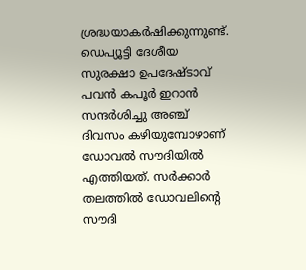ശ്രദ്ധയാകർഷിക്കുന്നുണ്ട്. ഡെപ്യൂട്ടി ദേശീയ സുരക്ഷാ ഉപദേഷ്ടാവ് പവൻ കപൂർ ഇറാൻ സന്ദർശിച്ചു അഞ്ച് ദിവസം കഴിയുമ്പോഴാണ് ഡോവൽ സൗദിയിൽ എത്തിയത്. സർക്കാർ തലത്തിൽ ഡോവലിന്റെ സൗദി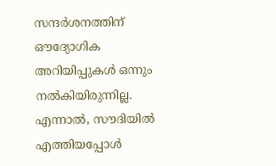സന്ദർശനത്തിന് ഔദ്യോഗിക അറിയിപ്പുകൾ ഒന്നും നൽകിയിരുന്നില്ല.
എന്നാൽ, സൗദിയിൽ എത്തിയപ്പോൾ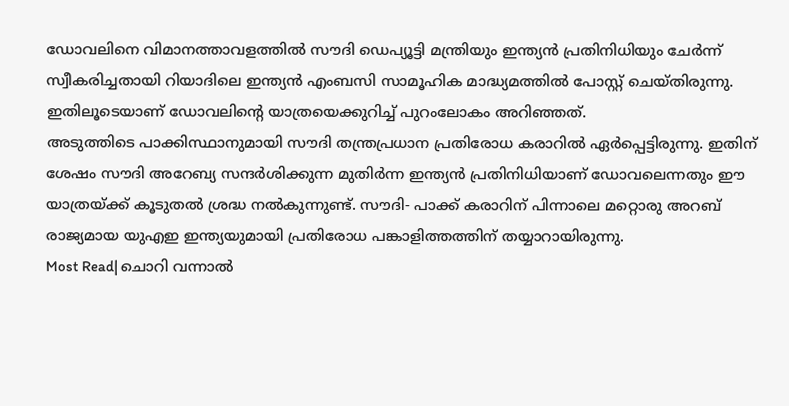ഡോവലിനെ വിമാനത്താവളത്തിൽ സൗദി ഡെപ്യൂട്ടി മന്ത്രിയും ഇന്ത്യൻ പ്രതിനിധിയും ചേർന്ന് സ്വീകരിച്ചതായി റിയാദിലെ ഇന്ത്യൻ എംബസി സാമൂഹിക മാദ്ധ്യമത്തിൽ പോസ്റ്റ് ചെയ്തിരുന്നു. ഇതിലൂടെയാണ് ഡോവലിന്റെ യാത്രയെക്കുറിച്ച് പുറംലോകം അറിഞ്ഞത്.
അടുത്തിടെ പാക്കിസ്ഥാനുമായി സൗദി തന്ത്രപ്രധാന പ്രതിരോധ കരാറിൽ ഏർപ്പെട്ടിരുന്നു. ഇതിന് ശേഷം സൗദി അറേബ്യ സന്ദർശിക്കുന്ന മുതിർന്ന ഇന്ത്യൻ പ്രതിനിധിയാണ് ഡോവലെന്നതും ഈ യാത്രയ്ക്ക് കൂടുതൽ ശ്രദ്ധ നൽകുന്നുണ്ട്. സൗദി- പാക്ക് കരാറിന് പിന്നാലെ മറ്റൊരു അറബ് രാജ്യമായ യുഎഇ ഇന്ത്യയുമായി പ്രതിരോധ പങ്കാളിത്തത്തിന് തയ്യാറായിരുന്നു.
Most Read| ചൊറി വന്നാൽ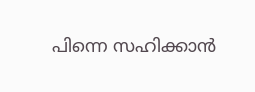പിന്നെ സഹിക്കാൻ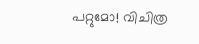പറ്റുമോ! വിചിത്ര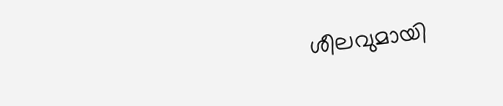ശീലവുമായി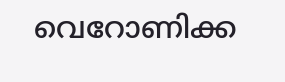വെറോണിക്ക